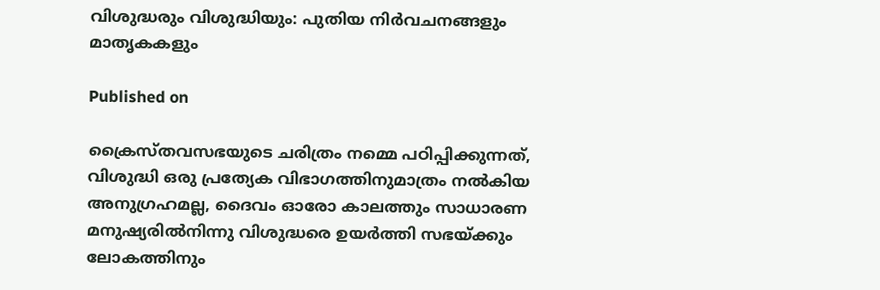വിശുദ്ധരും വിശുദ്ധിയും: പുതിയ നിർവചനങ്ങളും മാതൃകകളും

Published on

ക്രൈസ്തവസഭയുടെ ചരിത്രം നമ്മെ പഠിപ്പിക്കുന്നത്, വിശുദ്ധി ഒരു പ്രത്യേക വിഭാഗത്തിനുമാത്രം നൽകിയ അനുഗ്രഹമല്ല, ദൈവം ഓരോ കാലത്തും സാധാരണ മനുഷ്യരിൽനിന്നു വിശുദ്ധരെ ഉയർത്തി സഭയ്ക്കും ലോകത്തിനും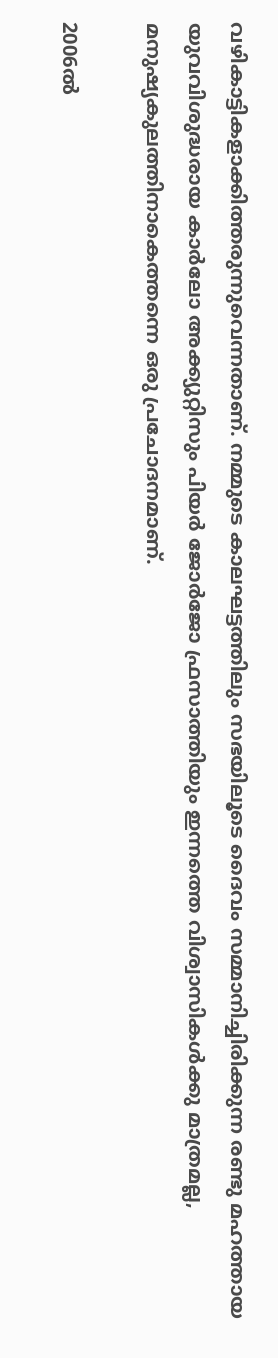വഴികാട്ടികളാക്കിത്തരുന്നുവെന്നതാണ്. നമ്മുടെ കാലഘട്ടത്തിലും സഭയിലൂടെ ദൈവം സമ്മാനിച്ചിരിക്കുന്ന രണ്ടു മഹത്തായ യുവവിശുദ്ധരായ കാർലോ അക്ക്യുറ്റിസും പിയർ ജോർജോ ഫ്രസാത്തിയും ഇന്നത്തെ വിശ്വാസികൾക്കു മാത്രമല്ല, മനുഷ്യകുലത്തിനാകെത്തന്നെ ഒരു പ്രചോദനമാണ്.

2006ൽ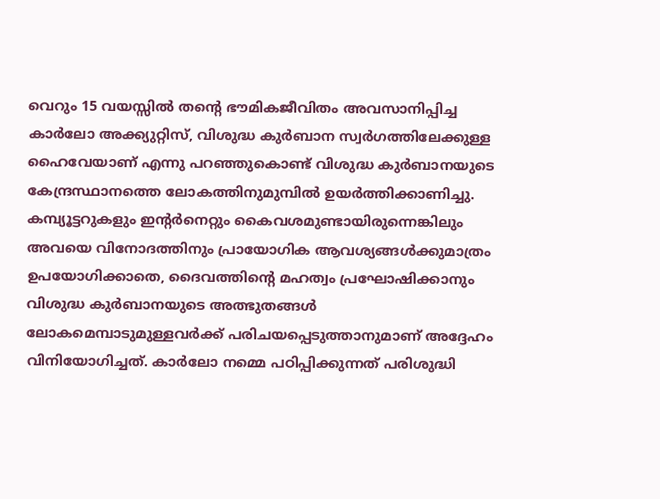വെറും 15 വയസ്സിൽ തന്റെ ഭൗമികജീവിതം അവസാനിപ്പിച്ച കാർലോ അക്ക്യുറ്റിസ്, വിശുദ്ധ കുർബാന സ്വർഗത്തിലേക്കുള്ള ഹൈവേയാണ് എന്നു പറഞ്ഞുകൊണ്ട് വിശുദ്ധ കുർബാനയുടെ കേന്ദ്രസ്ഥാനത്തെ ലോകത്തിനുമുമ്പിൽ ഉയർത്തിക്കാണിച്ചു. കമ്പ്യൂട്ടറുകളും ഇന്റർനെറ്റും കൈവശമുണ്ടായിരുന്നെങ്കിലും അവയെ വിനോദത്തിനും പ്രായോഗിക ആവശ്യങ്ങൾക്കുമാത്രം ഉപയോഗിക്കാതെ, ദൈവത്തിന്റെ മഹത്വം പ്രഘോഷിക്കാനും വിശുദ്ധ കുർബാനയുടെ അത്ഭുതങ്ങൾ ലോകമെമ്പാടുമുള്ളവർക്ക് പരിചയപ്പെടുത്താനുമാണ് അദ്ദേഹം വിനിയോഗിച്ചത്. കാർലോ നമ്മെ പഠിപ്പിക്കുന്നത് പരിശുദ്ധി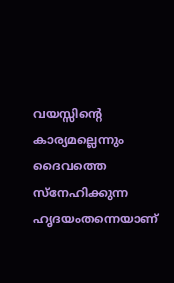വയസ്സിന്റെ കാര്യമല്ലെന്നും ദൈവത്തെ സ്നേഹിക്കുന്ന ഹൃദയംതന്നെയാണ്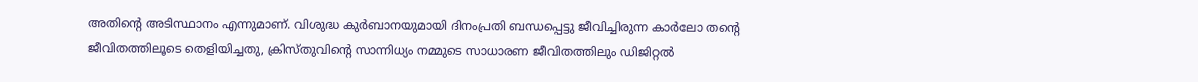അതിന്റെ അടിസ്ഥാനം എന്നുമാണ്. വിശുദ്ധ കുർബാനയുമായി ദിനംപ്രതി ബന്ധപ്പെട്ടു ജീവിച്ചിരുന്ന കാർലോ തന്റെ ജീവിതത്തിലൂടെ തെളിയിച്ചതു, ക്രിസ്തുവിന്റെ സാന്നിധ്യം നമ്മുടെ സാധാരണ ജീവിതത്തിലും ഡിജിറ്റൽ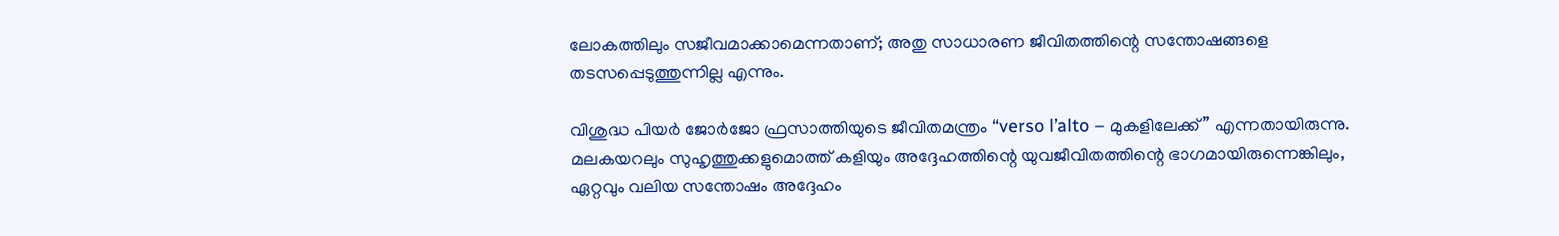ലോകത്തിലും സജീവമാക്കാമെന്നതാണ്; അതു സാധാരണ ജീവിതത്തിന്റെ സന്തോഷങ്ങളെ തടസപ്പെടുത്തുന്നില്ല എന്നും.

വിശുദ്ധ പിയർ ജോർജോ ഫ്രസാത്തിയുടെ ജീവിതമന്ത്രം “verso l’alto – മുകളിലേക്ക്” എന്നതായിരുന്നു. മലകയറലും സുഹൃത്തുക്കളുമൊത്ത് കളിയും അദ്ദേഹത്തിന്റെ യുവജീവിതത്തിന്റെ ഭാഗമായിരുന്നെങ്കിലും, ഏറ്റവും വലിയ സന്തോഷം അദ്ദേഹം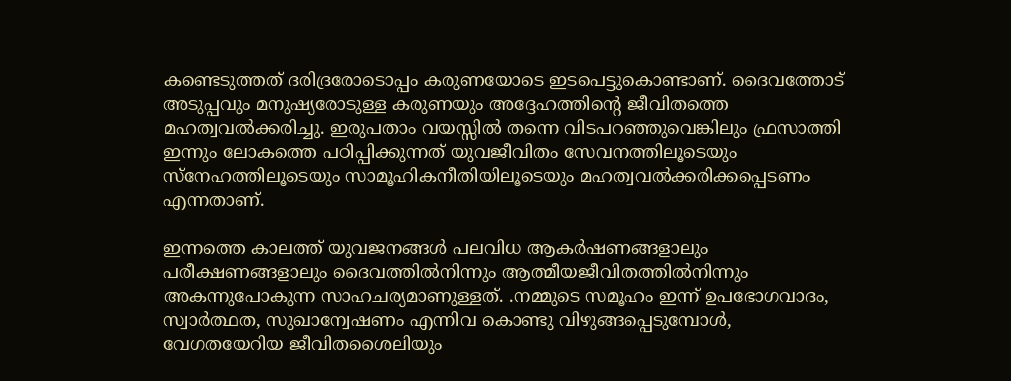കണ്ടെടുത്തത് ദരിദ്രരോടൊപ്പം കരുണയോടെ ഇടപെട്ടുകൊണ്ടാണ്. ദൈവത്തോട് അടുപ്പവും മനുഷ്യരോടുള്ള കരുണയും അദ്ദേഹത്തിന്റെ ജീവിതത്തെ മഹത്വവൽക്കരിച്ചു. ഇരുപതാം വയസ്സിൽ തന്നെ വിടപറഞ്ഞുവെങ്കിലും ഫ്രസാത്തി ഇന്നും ലോകത്തെ പഠിപ്പിക്കുന്നത് യുവജീവിതം സേവനത്തിലൂടെയും സ്നേഹത്തിലൂടെയും സാമൂഹികനീതിയിലൂടെയും മഹത്വവൽക്കരിക്കപ്പെടണം എന്നതാണ്.

ഇന്നത്തെ കാലത്ത് യുവജനങ്ങൾ പലവിധ ആകർഷണങ്ങളാലും പരീക്ഷണങ്ങളാലും ദൈവത്തിൽനിന്നും ആത്മീയജീവിതത്തിൽനിന്നും അകന്നുപോകുന്ന സാഹചര്യമാണുള്ളത്. .നമ്മുടെ സമൂഹം ഇന്ന് ഉപഭോഗവാദം, സ്വാർത്ഥത, സുഖാന്വേഷണം എന്നിവ കൊണ്ടു വിഴുങ്ങപ്പെടുമ്പോൾ, വേഗതയേറിയ ജീവിതശൈലിയും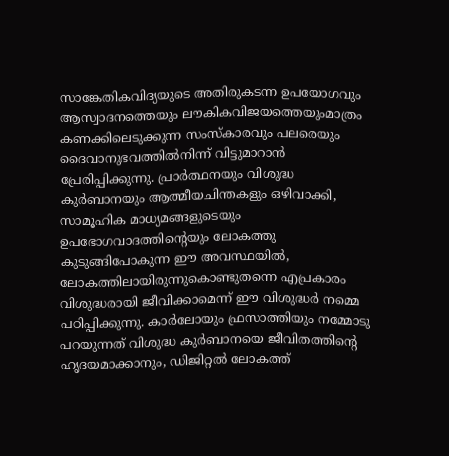സാങ്കേതികവിദ്യയുടെ അതിരുകടന്ന ഉപയോഗവും ആസ്വാദനത്തെയും ലൗകികവിജയത്തെയുംമാത്രം കണക്കിലെടുക്കുന്ന സംസ്കാരവും പലരെയും ദൈവാനുഭവത്തിൽനിന്ന് വിട്ടുമാറാൻ പ്രേരിപ്പിക്കുന്നു. പ്രാർത്ഥനയും വിശുദ്ധ കുർബാനയും ആത്മീയചിന്തകളും ഒഴിവാക്കി, സാമൂഹിക മാധ്യമങ്ങളുടെയും ഉപഭോഗവാദത്തിന്റെയും ലോകത്തു കുടുങ്ങിപോകുന്ന ഈ അവസ്ഥയിൽ, ലോകത്തിലായിരുന്നുകൊണ്ടുതന്നെ എപ്രകാരം വിശുദ്ധരായി ജീവിക്കാമെന്ന് ഈ വിശുദ്ധർ നമ്മെ പഠിപ്പിക്കുന്നു. കാർലോയും ഫ്രസാത്തിയും നമ്മോടു പറയുന്നത് വിശുദ്ധ കുർബാനയെ ജീവിതത്തിന്റെ ഹൃദയമാക്കാനും, ഡിജിറ്റൽ ലോകത്ത്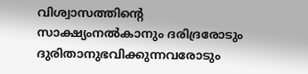വിശ്വാസത്തിന്റെ സാക്ഷ്യംനൽകാനും ദരിദ്രരോടും ദുരിതാനുഭവിക്കുന്നവരോടും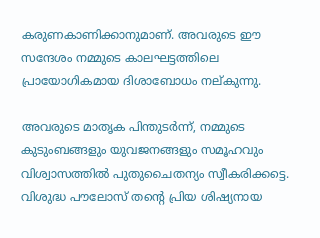കരുണകാണിക്കാനുമാണ്. അവരുടെ ഈ സന്ദേശം നമ്മുടെ കാലഘട്ടത്തിലെ പ്രായോഗികമായ ദിശാബോധം നല്കുന്നു.

അവരുടെ മാതൃക പിന്തുടർന്ന്, നമ്മുടെ കുടുംബങ്ങളും യുവജനങ്ങളും സമൂഹവും വിശ്വാസത്തിൽ പുതുചൈതന്യം സ്വീകരിക്കട്ടെ. വിശുദ്ധ പൗലോസ് തന്റെ പ്രിയ ശിഷ്യനായ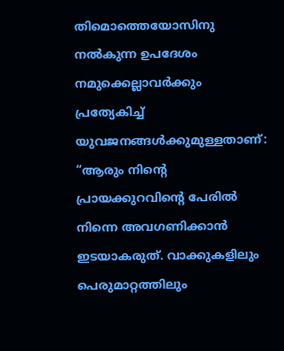തിമൊത്തെയോസിനു നൽകുന്ന ഉപദേശം നമുക്കെല്ലാവർക്കും പ്രത്യേകിച്ച് യുവജനങ്ങൾക്കുമുള്ളതാണ്: “ആരും നിന്റെ പ്രായക്കുറവിന്റെ പേരിൽ നിന്നെ അവഗണിക്കാൻ ഇടയാകരുത്. വാക്കുകളിലും പെരുമാറ്റത്തിലും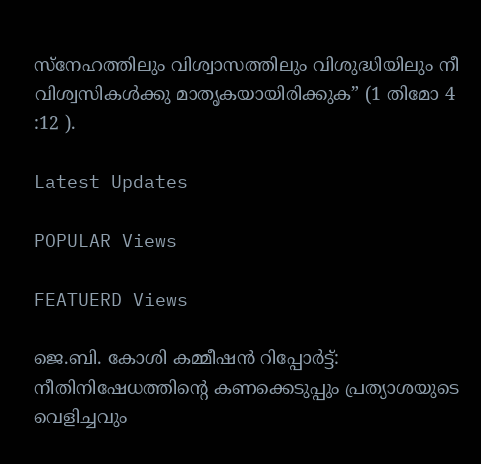സ്നേഹത്തിലും വിശ്വാസത്തിലും വിശുദ്ധിയിലും നീ വിശ്വസികൾക്കു മാതൃകയായിരിക്കുക” (1 തിമോ 4 :12 ).

Latest Updates

POPULAR Views

FEATUERD Views

ജെ.ബി. കോശി കമ്മീഷൻ റിപ്പോർട്ട്: നീതിനിഷേധത്തിന്റെ കണക്കെടുപ്പും പ്രത്യാശയുടെ വെളിച്ചവും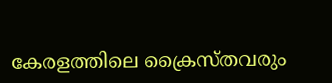കേരളത്തിലെ ക്രൈസ്തവരും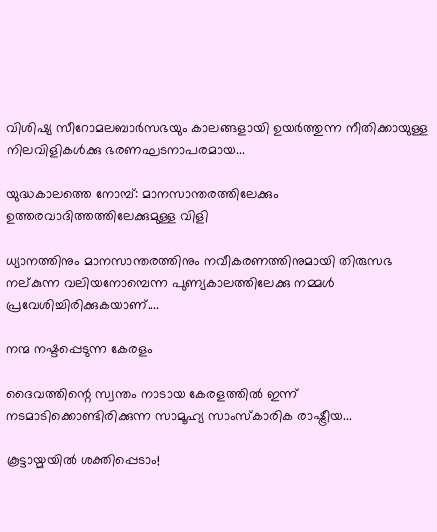വിശിഷ്യ സീറോമലബാർസഭയും കാലങ്ങളായി ഉയർത്തുന്ന നീതിക്കായുള്ള നിലവിളികൾക്കു ഭരണഘടനാപരമായ...

യുദ്ധകാലത്തെ നോമ്പ്: മാനസാന്തരത്തിലേക്കും ഉത്തരവാദിത്തത്തിലേക്കുമുള്ള വിളി

ധ്യാനത്തിനും മാനസാന്തരത്തിനും നവീകരണത്തിനുമായി തിരുസഭ നല്കുന്ന വലിയനോമ്പെന്ന പുണ്യകാലത്തിലേക്കു നമ്മൾ പ്രവേശിച്ചിരിക്കുകയാണ്....

നന്മ നഷ്ടപ്പെടുന്ന കേരളം

ദൈവത്തിന്റെ സ്വന്തം നാടായ കേരളത്തിൽ ഇന്ന് നടമാടിക്കൊണ്ടിരിക്കുന്ന സാമൂഹ്യ സാംസ്കാരിക രാഷ്ട്രീയ...

കൂട്ടായ്മയില്‍ ശക്തിപ്പെടാം!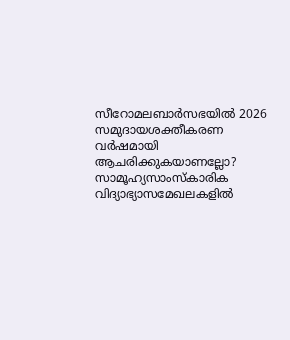സീറോമലബാര്‍സഭയില്‍ 2026 സമുദായശക്തീകരണ വര്‍ഷമായി ആചരിക്കുകയാണല്ലോ? സാമൂഹ്യസാംസ്‌കാരിക വിദ്യാഭ്യാസമേഖലകളില്‍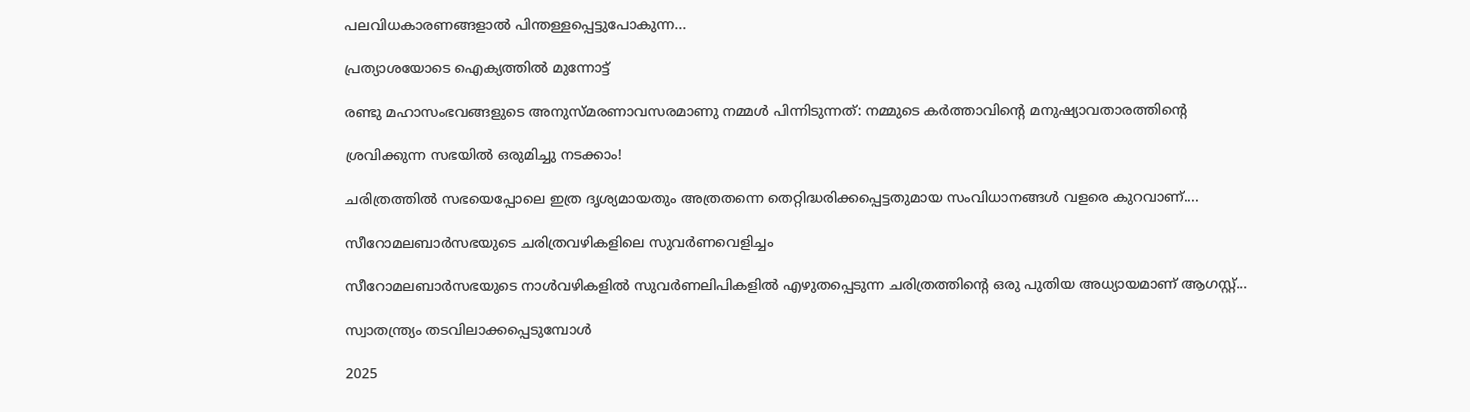പലവിധകാരണങ്ങളാല്‍ പിന്തള്ളപ്പെട്ടുപോകുന്ന...

പ്രത്യാശയോടെ ഐക്യത്തിൽ മുന്നോട്ട്

രണ്ടു മഹാസംഭവങ്ങളുടെ അനുസ്മരണാവസരമാണു നമ്മൾ പിന്നിടുന്നത്: നമ്മുടെ കർത്താവിന്റെ മനുഷ്യാവതാരത്തിന്റെ

ശ്രവിക്കുന്ന സഭയില്‍ ഒരുമിച്ചു നടക്കാം!

ചരിത്രത്തില്‍ സഭയെപ്പോലെ ഇത്ര ദൃശ്യമായതും അത്രതന്നെ തെറ്റിദ്ധരിക്കപ്പെട്ടതുമായ സംവിധാനങ്ങള്‍ വളരെ കുറവാണ്....

സീറോമലബാർസഭയുടെ ചരിത്രവഴികളിലെ സുവർണവെളിച്ചം

സീറോമലബാർസഭയുടെ നാൾവഴികളിൽ സുവർണലിപികളിൽ എഴുതപ്പെടുന്ന ചരിത്രത്തിന്റെ ഒരു പുതിയ അധ്യായമാണ് ആഗസ്റ്റ്...

സ്വാതന്ത്ര്യം തടവിലാക്കപ്പെടുമ്പോൾ

2025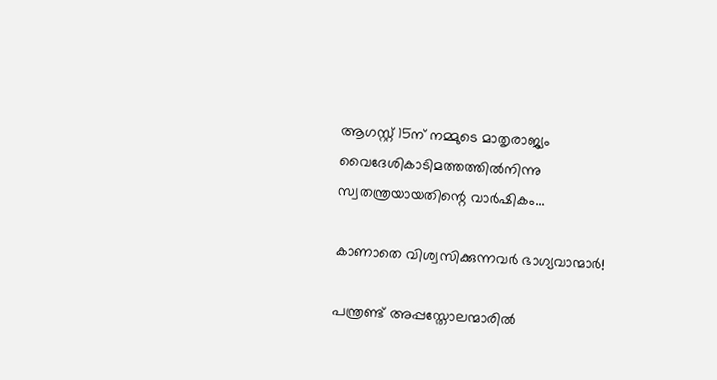ആഗസ്റ്റ് 15ന് നമ്മുടെ മാതൃരാജ്യം വൈദേശികാടിമത്തത്തിൽനിന്നു സ്വതന്ത്രയായതിന്റെ വാർഷികം...

കാണാതെ വിശ്വസിക്കുന്നവർ ഭാഗ്യവാന്മാർ!

പന്ത്രണ്ട് അപ്പസ്തോലന്മാരിൽ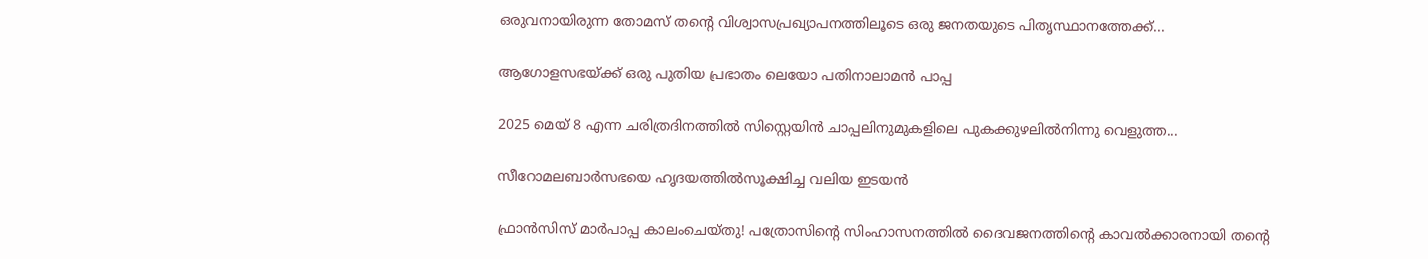ഒരുവനായിരുന്ന തോമസ് തന്റെ വിശ്വാസപ്രഖ്യാപനത്തിലൂടെ ഒരു ജനതയുടെ പിതൃസ്ഥാനത്തേക്ക്...

ആഗോളസഭയ്ക്ക് ഒരു പുതിയ പ്രഭാതം ലെയോ പതിനാലാമൻ പാപ്പ

2025 മെയ് 8 എന്ന ചരിത്രദിനത്തിൽ സിസ്റ്റെയിൻ ചാപ്പലിനുമുകളിലെ പുകക്കുഴലിൽനിന്നു വെളുത്ത...

സീറോമലബാർസഭയെ ഹൃദയത്തിൽസൂക്ഷിച്ച വലിയ ഇടയൻ

ഫ്രാൻസിസ് മാർപാപ്പ കാലംചെയ്തു! പത്രോസിന്റെ സിംഹാസനത്തിൽ ദൈവജനത്തിന്റെ കാവൽക്കാരനായി തന്റെ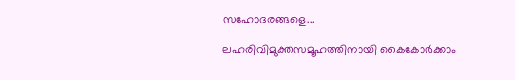സഹോദരങ്ങളെ...

ലഹരിവിമുക്തസമൂഹത്തിനായി കൈകോർക്കാം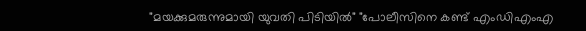"മയക്കുമരുന്നുമായി യുവതി പിടിയിൽ" "പോലീസിനെ കണ്ട് എംഡിഎംഎ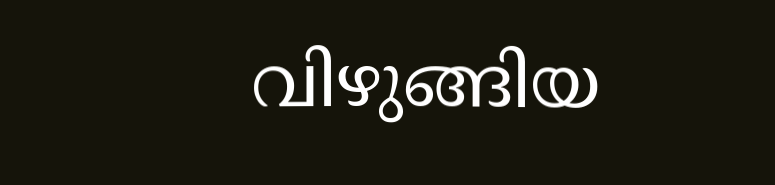വിഴുങ്ങിയ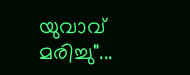യുവാവ് മരിച്ചു"...